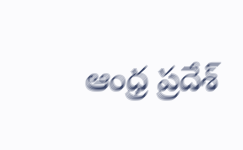ఆంధ్ర ప్రదేశ్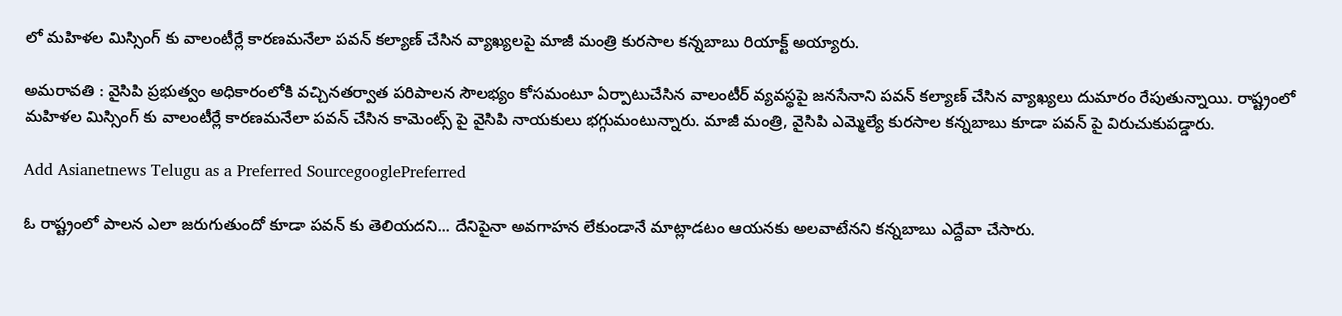లో మహిళల మిస్సింగ్ కు వాలంటీర్లే కారణమనేలా పవన్ కల్యాణ్ చేసిన వ్యాఖ్యలపై మాజీ మంత్రి కురసాల కన్నబాబు రియాక్ట్ అయ్యారు.

అమరావతి : వైసిపి ప్రభుత్వం అధికారంలోకి వచ్చినతర్వాత పరిపాలన సౌలభ్యం కోసమంటూ ఏర్పాటుచేసిన వాలంటీర్ వ్యవస్థపై జనసేనాని పవన్ కల్యాణ్ చేసిన వ్యాఖ్యలు దుమారం రేపుతున్నాయి. రాష్ట్రంలో మహిళల మిస్సింగ్ కు వాలంటీర్లే కారణమనేలా పవన్ చేసిన కామెంట్స్ పై వైసిపి నాయకులు భగ్గుమంటున్నారు. మాజీ మంత్రి, వైసిపి ఎమ్మెల్యే కురసాల కన్నబాబు కూడా పవన్ పై విరుచుకుపడ్డారు.

Add Asianetnews Telugu as a Preferred SourcegooglePreferred

ఓ రాష్ట్రంలో పాలన ఎలా జరుగుతుందో కూడా పవన్ కు తెలియదని... దేనిపైనా అవగాహన లేకుండానే మాట్లాడటం ఆయనకు అలవాటేనని కన్నబాబు ఎద్దేవా చేసారు.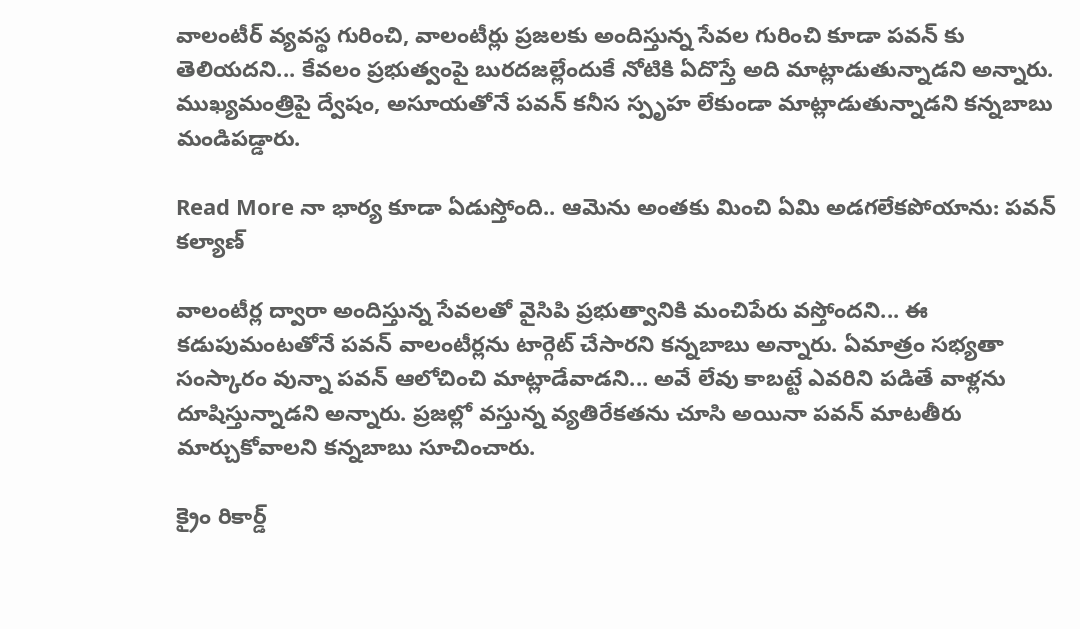వాలంటీర్ వ్యవస్థ గురించి, వాలంటీర్లు ప్రజలకు అందిస్తున్న సేవల గురించి కూడా పవన్ కు తెలియదని... కేవలం ప్రభుత్వంపై బురదజల్లేందుకే నోటికి ఏదొస్తే అది మాట్లాడుతున్నాడని అన్నారు. ముఖ్యమంత్రిపై ద్వేషం, అసూయతోనే పవన్ కనీస స్పృహ లేకుండా మాట్లాడుతున్నాడని కన్నబాబు మండిపడ్డారు.

Read More నా భార్య కూడా ఏడుస్తోంది.. ఆమెను అంతకు మించి ఏమి అడగలేకపోయాను: పవన్ కల్యాణ్

వాలంటీర్ల ద్వారా అందిస్తున్న సేవలతో వైసిపి ప్రభుత్వానికి మంచిపేరు వస్తోందని... ఈ కడుపుమంటతోనే పవన్ వాలంటీర్లను టార్గెట్ చేసారని కన్నబాబు అన్నారు. ఏమాత్రం సభ్యతా సంస్కారం వున్నా పవన్ ఆలోచించి మాట్లాడేవాడని... అవే లేవు కాబట్టే ఎవరిని పడితే వాళ్లను దూషిస్తున్నాడని అన్నారు. ప్రజల్లో వస్తున్న వ్యతిరేకతను చూసి అయినా పవన్ మాటతీరు మార్చుకోవాలని కన్నబాబు సూచించారు.

క్రైం రికార్డ్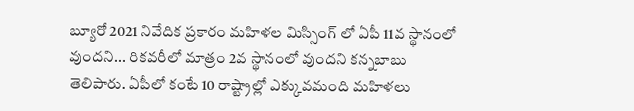బ్యూరో 2021 నివేదిక ప్రకారం మహిళల మిస్సింగ్ లో ఏపీ 11వ స్థానంలో వుందని... రికవరీలో మాత్రం 2వ స్థానంలో వుందని కన్నబాబు తెలిపారు. ఏపీలో కంటే 10 రాష్ట్రాల్లో ఎక్కువమంది మహిళలు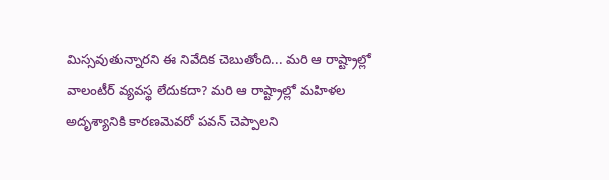మిస్సవుతున్నారని ఈ నివేదిక చెబుతోంది... మరి ఆ రాష్ట్రాల్లో వాలంటీర్ వ్యవస్థ లేదుకదా? మరి ఆ రాష్ట్రాల్లో మహిళల అదృశ్యానికి కారణమెవరో పవన్ చెప్పాలని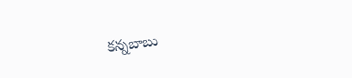కన్నబాబు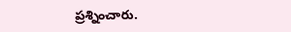ప్రశ్నించారు.